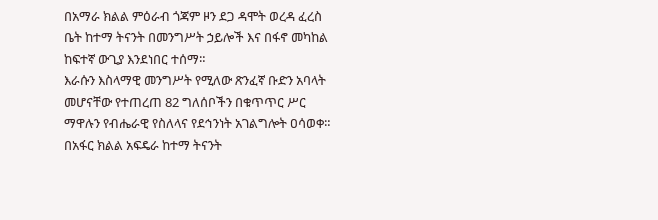በአማራ ክልል ምዕራብ ጎጃም ዞን ደጋ ዳሞት ወረዳ ፈረስ ቤት ከተማ ትናንት በመንግሥት ኃይሎች እና በፋኖ መካከል ከፍተኛ ውጊያ እንደነበር ተሰማ።
እራሱን እስላማዊ መንግሥት የሚለው ጽንፈኛ ቡድን አባላት መሆናቸው የተጠረጠ 82 ግለሰቦችን በቁጥጥር ሥር ማዋሉን የብሔራዊ የስለላና የደኅንነት አገልግሎት ዐሳወቀ።
በአፋር ክልል አፍዴራ ከተማ ትናንት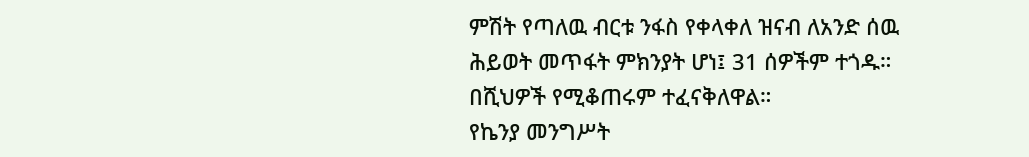ምሽት የጣለዉ ብርቱ ንፋስ የቀላቀለ ዝናብ ለአንድ ሰዉ ሕይወት መጥፋት ምክንያት ሆነ፤ 31 ሰዎችም ተጎዱ። በሺህዎች የሚቆጠሩም ተፈናቅለዋል።
የኬንያ መንግሥት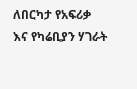ለበርካታ የአፍሪቃ እና የካሬቢያን ሃገራት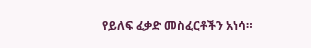የይለፍ ፈቃድ መስፈርቶችን አነሳ።